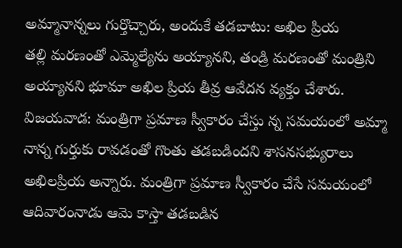అమ్మానాన్నలు గుర్తొచ్చారు, అందుకే తడబాటు: అఖిల ప్రియ
తల్లి మరణంతో ఎమ్మెల్యేను అయ్యానని, తండ్రి మరణంతో మంత్రిని అయ్యానని భూమా అఖిల ప్రియ తీవ్ర ఆవేదన వ్యక్తం చేశారు.
విజయవాడ: మంత్రిగా ప్రమాణ స్వీకారం చేస్తు న్న సమయంలో అమ్మా నాన్న గుర్తుకు రావడంతో గొంతు తడబడిందని శాసనసభ్యురాలు అఖిలప్రియ అన్నారు. మంత్రిగా ప్రమాణ స్వీకారం చేసే సమయంలో ఆదివారంనాడు ఆమె కాస్తా తడబడిన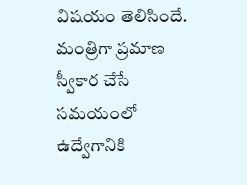విషయం తెలిసిందే.
మంత్రిగా ప్రమాణ స్వీకార చేసే సమయంలో ఉద్వేగానికి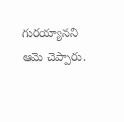గురయ్యానని ఆమె చెప్పారు.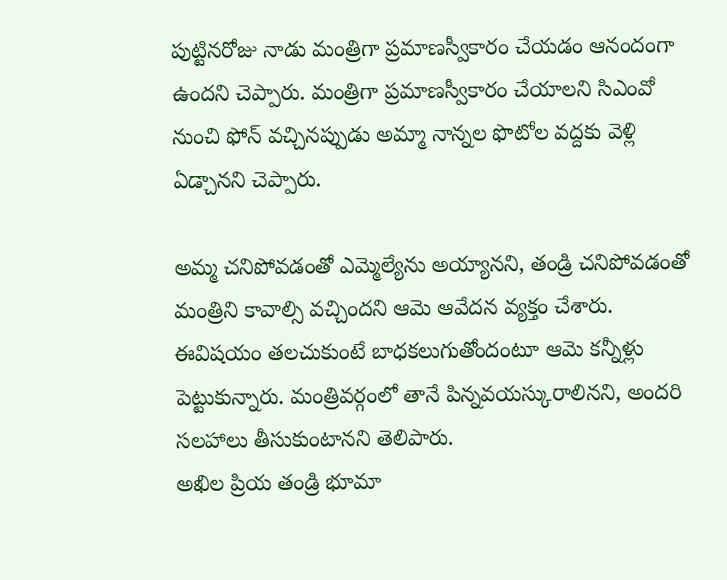పుట్టినరోజు నాడు మంత్రిగా ప్రమాణస్వీకారం చేయడం ఆనందంగా ఉందని చెప్పారు. మంత్రిగా ప్రమాణస్వీకారం చేయాలని సిఎంవో నుంచి ఫోన్ వచ్చినప్పుడు అమ్మా నాన్నల ఫొటోల వద్దకు వెళ్లి ఏడ్చానని చెప్పారు.

అమ్మ చనిపోవడంతో ఎమ్మెల్యేను అయ్యానని, తండ్రి చనిపోవడంతో మంత్రిని కావాల్సి వచ్చిందని ఆమె ఆవేదన వ్యక్తం చేశారు. ఈవిషయం తలచుకుంటే బాధకలుగుతోందంటూ ఆమె కన్నీళ్లు పెట్టుకున్నారు. మంత్రివర్గంలో తానే పిన్నవయస్కురాలినని, అందరి సలహాలు తీసుకుంటానని తెలిపారు.
అఖిల ప్రియ తండ్రి భూమా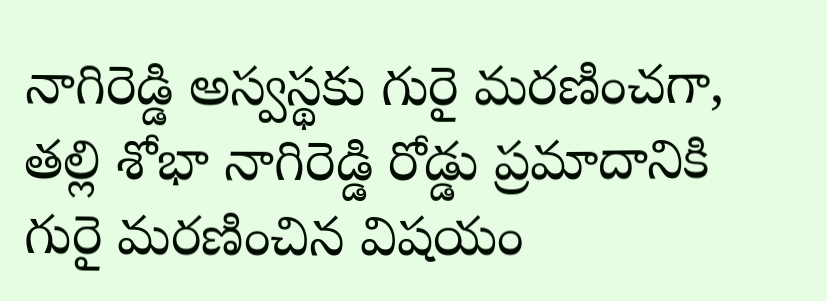నాగిరెడ్డి అస్వస్థకు గురై మరణించగా, తల్లి శోభా నాగిరెడ్డి రోడ్డు ప్రమాదానికి గురై మరణించిన విషయం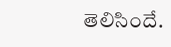తెలిసిందే.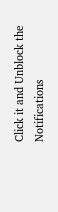Click it and Unblock the Notifications